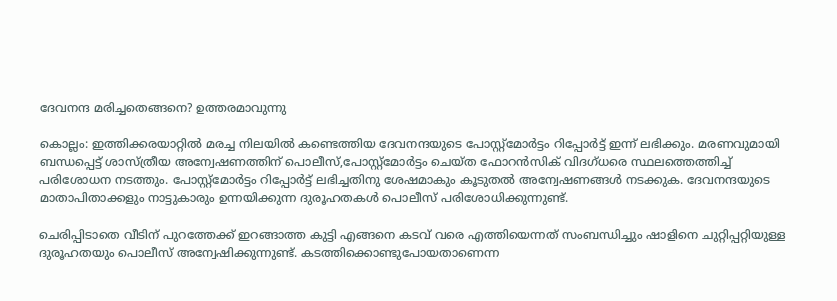ദേവനന്ദ മരിച്ചതെങ്ങനെ? ഉത്തരമാവുന്നു

കൊല്ലം: ഇത്തിക്കരയാറ്റില്‍ മരച്ച നിലയില്‍ കണ്ടെത്തിയ ദേവനന്ദയുടെ പോസ്റ്റ്‌മോര്‍ട്ടം റിപ്പോര്‍ട്ട് ഇന്ന് ലഭിക്കും. മരണവുമായി ബന്ധപ്പെട്ട് ശാസ്ത്രീയ അന്വേഷണത്തിന് പൊലീസ്,പോസ്റ്റ്‌മോര്‍ട്ടം ചെയ്ത ഫോറന്‍സിക് വിദഗ്ധരെ സ്ഥലത്തെത്തിച്ച് പരിശോധന നടത്തും. പോസ്റ്റ്‌മോര്‍ട്ടം റിപ്പോര്‍ട്ട് ലഭിച്ചതിനു ശേഷമാകും കൂടുതല്‍ അന്വേഷണങ്ങള്‍ നടക്കുക. ദേവനന്ദയുടെ മാതാപിതാക്കളും നാട്ടുകാരും ഉന്നയിക്കുന്ന ദുരൂഹതകള്‍ പൊലീസ് പരിശോധിക്കുന്നുണ്ട്.

ചെരിപ്പിടാതെ വീടിന് പുറത്തേക്ക് ഇറങ്ങാത്ത കുട്ടി എങ്ങനെ കടവ് വരെ എത്തിയെന്നത് സംബന്ധിച്ചും ഷാളിനെ ചുറ്റിപ്പറ്റിയുള്ള ദുരൂഹതയും പൊലീസ് അന്വേഷിക്കുന്നുണ്ട്. കടത്തിക്കൊണ്ടുപോയതാണെന്ന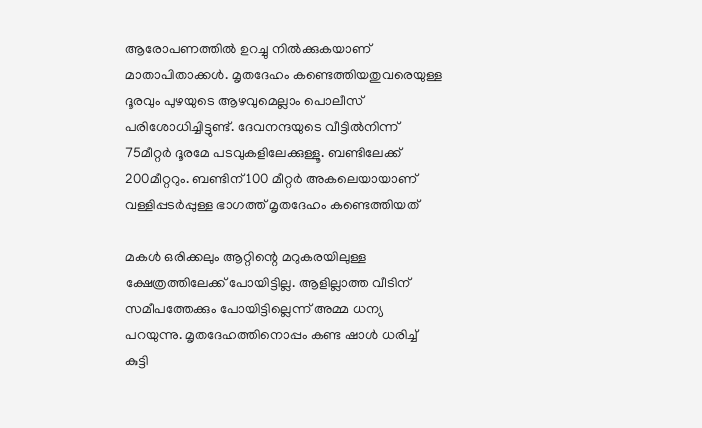ആരോപണത്തില്‍ ഉറച്ചു നില്‍ക്കുകയാണ് മാതാപിതാക്കള്‍. മൃതദേഹം കണ്ടെത്തിയതുവരെയുള്ള ദൂരവും പുഴയുടെ ആഴവുമെല്ലാം പൊലീസ് പരിശോധിച്ചിട്ടുണ്ട്. ദേവനന്ദയുടെ വീട്ടില്‍നിന്ന് 75മീറ്റര്‍ ദൂരമേ പടവുകളിലേക്കുള്ളൂ. ബണ്ടിലേക്ക് 200മീറ്ററും. ബണ്ടിന് 100 മീറ്റര്‍ അകലെയായാണ് വള്ളിപ്പടര്‍പ്പുള്ള ഭാഗത്ത് മൃതദേഹം കണ്ടെത്തിയത്

മകള്‍ ഒരിക്കലും ആറ്റിന്റെ മറുകരയിലുള്ള ക്ഷേത്രത്തിലേക്ക് പോയിട്ടില്ല. ആളില്ലാത്ത വീടിന് സമീപത്തേക്കും പോയിട്ടില്ലെന്ന് അമ്മ ധന്യ പറയുന്നു. മൃതദേഹത്തിനൊപ്പം കണ്ട ഷാള്‍ ധരിച്ച് കുട്ടി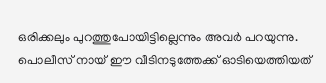ഒരിക്കലും പുറത്തുപോയിട്ടില്ലെന്നും അവര്‍ പറയുന്നു. പൊലീസ് നായ് ഈ വീടിനടുത്തേക്ക് ഓടിയെത്തിയത്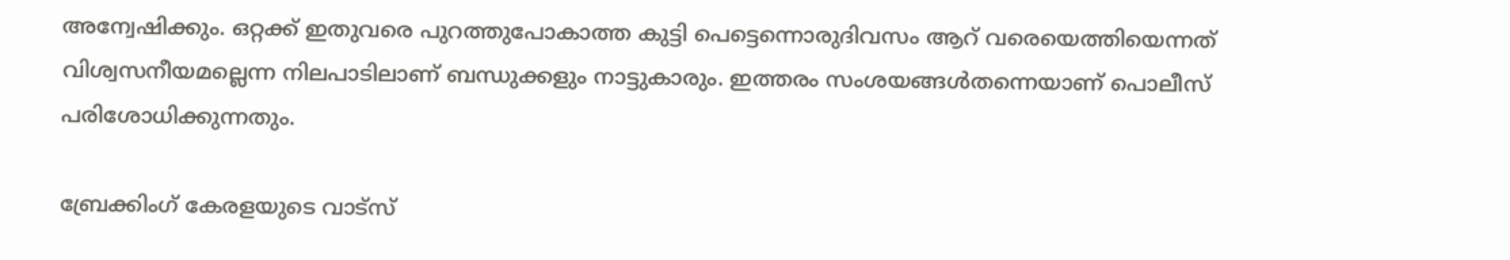അന്വേഷിക്കും. ഒറ്റക്ക് ഇതുവരെ പുറത്തുപോകാത്ത കുട്ടി പെട്ടെന്നൊരുദിവസം ആറ് വരെയെത്തിയെന്നത് വിശ്വസനീയമല്ലെന്ന നിലപാടിലാണ് ബന്ധുക്കളും നാട്ടുകാരും. ഇത്തരം സംശയങ്ങള്‍തന്നെയാണ് പൊലീസ് പരിശോധിക്കുന്നതും.

ബ്രേക്കിംഗ് കേരളയുടെ വാട്സ്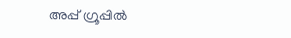അപ്പ് ഗ്രൂപ്പിൽ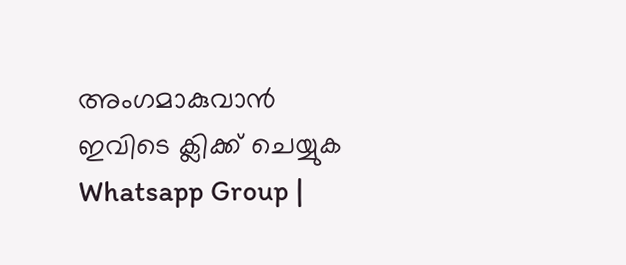അംഗമാകുവാൻ ഇവിടെ ക്ലിക്ക് ചെയ്യുക Whatsapp Group |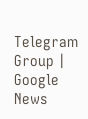Telegram Group | Google News